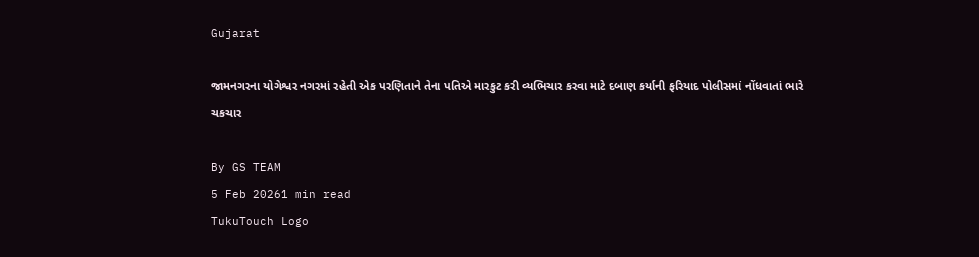Gujarat

જામનગરના યોગેશ્વર નગરમાં રહેતી એક પરણિતાને તેના પતિએ મારકુટ કરી વ્યભિચાર કરવા માટે દબાણ કર્યાની ફરિયાદ પોલીસમાં નોંધવાતાં ભારે ચકચાર

By GS TEAM
5 Feb 20261 min read
TukuTouch Logo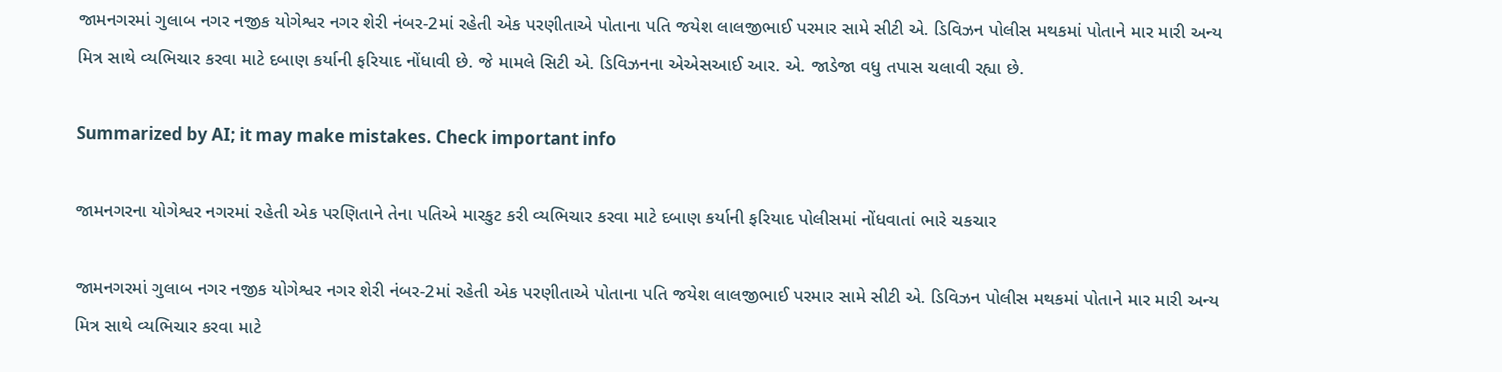જામનગરમાં ગુલાબ નગર નજીક યોગેશ્વર નગર શેરી નંબર-2માં રહેતી એક પરણીતાએ પોતાના પતિ જયેશ લાલજીભાઈ પરમાર સામે સીટી એ. ડિવિઝન પોલીસ મથકમાં પોતાને માર મારી અન્ય મિત્ર સાથે વ્યભિચાર કરવા માટે દબાણ કર્યાની ફરિયાદ નોંધાવી છે. જે મામલે સિટી એ. ડિવિઝનના એએસઆઈ આર. એ. જાડેજા વધુ તપાસ ચલાવી રહ્યા છે.

Summarized by AI; it may make mistakes. Check important info

જામનગરના યોગેશ્વર નગરમાં રહેતી એક પરણિતાને તેના પતિએ મારકુટ કરી વ્યભિચાર કરવા માટે દબાણ કર્યાની ફરિયાદ પોલીસમાં નોંધવાતાં ભારે ચકચાર

જામનગરમાં ગુલાબ નગર નજીક યોગેશ્વર નગર શેરી નંબર-2માં રહેતી એક પરણીતાએ પોતાના પતિ જયેશ લાલજીભાઈ પરમાર સામે સીટી એ. ડિવિઝન પોલીસ મથકમાં પોતાને માર મારી અન્ય મિત્ર સાથે વ્યભિચાર કરવા માટે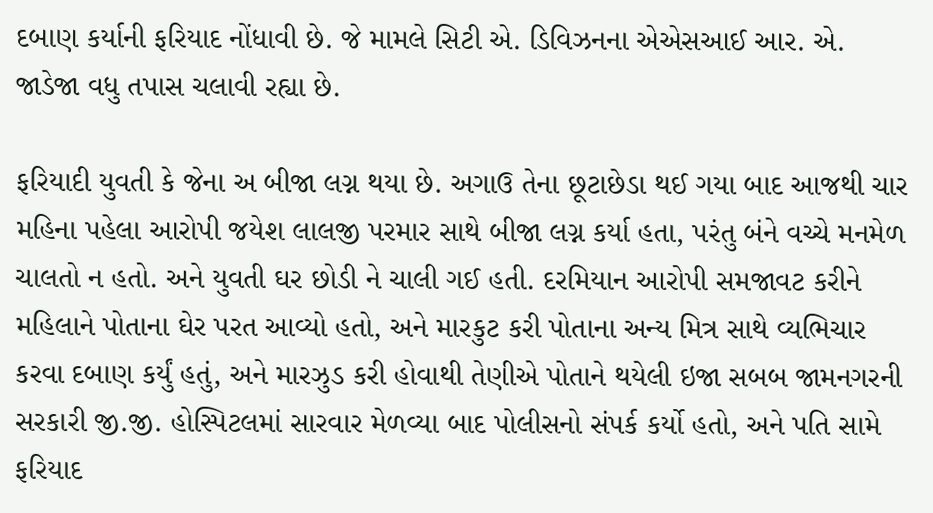દબાણ કર્યાની ફરિયાદ નોંધાવી છે. જે મામલે સિટી એ. ડિવિઝનના એએસઆઈ આર. એ. જાડેજા વધુ તપાસ ચલાવી રહ્યા છે.

ફરિયાદી યુવતી કે જેના અ બીજા લગ્ન થયા છે. અગાઉ તેના છૂટાછેડા થઈ ગયા બાદ આજથી ચાર મહિના પહેલા આરોપી જયેશ લાલજી પરમાર સાથે બીજા લગ્ન કર્યા હતા, પરંતુ બંને વચ્ચે મનમેળ ચાલતો ન હતો. અને યુવતી ઘર છોડી ને ચાલી ગઈ હતી. દરમિયાન આરોપી સમજાવટ કરીને મહિલાને પોતાના ઘેર પરત આવ્યો હતો, અને મારકુટ કરી પોતાના અન્ય મિત્ર સાથે વ્યભિચાર કરવા દબાણ કર્યું હતું, અને મારઝુડ કરી હોવાથી તેણીએ પોતાને થયેલી ઇજા સબબ જામનગરની સરકારી જી.જી. હોસ્પિટલમાં સારવાર મેળવ્યા બાદ પોલીસનો સંપર્ક કર્યો હતો, અને પતિ સામે ફરિયાદ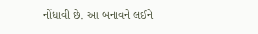નોંધાવી છે. આ બનાવને લઈને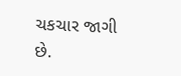ચકચાર જાગી છે.